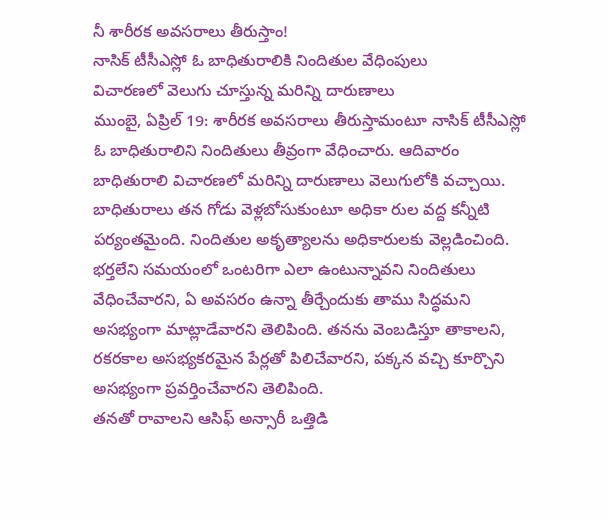నీ శారీరక అవసరాలు తీరుస్తాం!
నాసిక్ టీసీఎస్లో ఓ బాధితురాలికి నిందితుల వేధింపులు
విచారణలో వెలుగు చూస్తున్న మరిన్ని దారుణాలు
ముంబై, ఏప్రిల్ 19: శారీరక అవసరాలు తీరుస్తామంటూ నాసిక్ టీసీఎస్లో ఓ బాధితురాలిని నిందితులు తీవ్రంగా వేధించారు. ఆదివారం బాధితురాలి విచారణలో మరిన్ని దారుణాలు వెలుగులోకి వచ్చాయి. బాధితురాలు తన గోడు వెళ్లబోసుకుంటూ అధికా రుల వద్ద కన్నీటి పర్యంతమైంది. నిందితుల అకృత్యాలను అధికారులకు వెల్లడించింది.
భర్తలేని సమయంలో ఒంటరిగా ఎలా ఉంటున్నావని నిందితులు వేధించేవారని, ఏ అవసరం ఉన్నా తీర్చేందుకు తాము సిద్ధమని అసభ్యంగా మాట్లాడేవారని తెలిపింది. తనను వెంబడిస్తూ తాకాలని, రకరకాల అసభ్యకరమైన పేర్లతో పిలిచేవారని, పక్కన వచ్చి కూర్చొని అసభ్యంగా ప్రవర్తించేవారని తెలిపింది.
తనతో రావాలని ఆసిఫ్ అన్సారీ ఒత్తిడి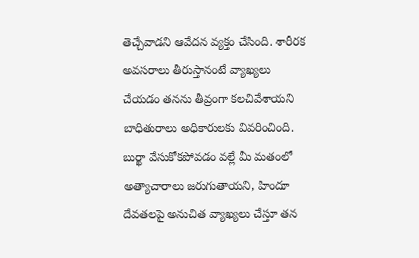తెచ్చేవాడని ఆవేదన వ్యక్తం చేసింది. శారీరక అవసరాలు తీరుస్తానంటే వ్యాఖ్యలు చేయడం తనను తీవ్రంగా కలచివేశాయని బాధితురాలు అధికారులకు వివరించింది. బుర్ఖా వేసుకోకపోవడం వల్లే మీ మతంలో అత్యాచారాలు జరుగుతాయని, హిందూ దేవతలపై అనుచిత వ్యాఖ్యలు చేస్తూ తన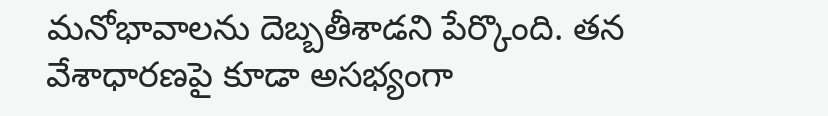మనోభావాలను దెబ్బతీశాడని పేర్కొంది. తన వేశాధారణపై కూడా అసభ్యంగా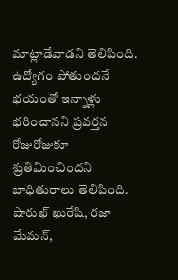మాట్లాడేవాడని తెలిపింది. ఉద్యోగం పోతుందనే భయంతో ఇన్నాళ్లు భరించానని ప్రవర్తన రోజురోజుకూ శ్రుతిమించిందని బాధితురాలు తెలిపింది. షారుఖ్ ఖురేషి, రజా మేమన్,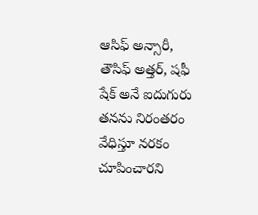ఆసిఫ్ అన్సారీ, తౌసిఫ్ అత్తర్, షఫీ షేక్ అనే ఐదుగురు తనను నిరంతరం వేధిస్తూ నరకం చూపించారని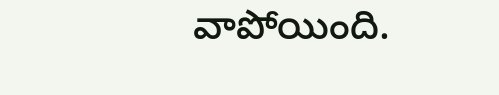వాపోయింది.